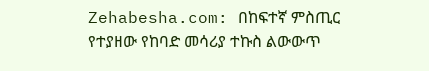Zehabesha.com: በከፍተኛ ምስጢር የተያዘው የከባድ መሳሪያ ተኩስ ልውውጥ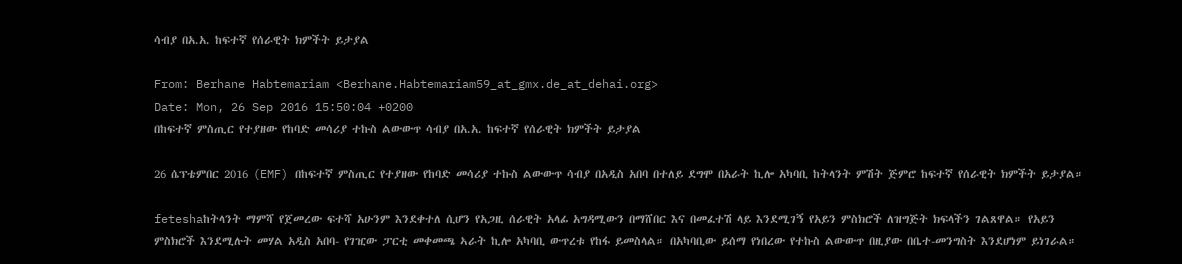ሳብያ በአ.አ. ከፍተኛ የሰራዊት ክምችት ይታያል

From: Berhane Habtemariam <Berhane.Habtemariam59_at_gmx.de_at_dehai.org>
Date: Mon, 26 Sep 2016 15:50:04 +0200
በከፍተኛ ምስጢር የተያዘው የከባድ መሳሪያ ተኩስ ልውውጥ ሳብያ በአ.አ. ከፍተኛ የሰራዊት ክምችት ይታያል

26 ሴፕቴምበር 2016 (EMF) በከፍተኛ ምስጢር የተያዘው የከባድ መሳሪያ ተኩስ ልውውጥ ሳብያ በአዲስ አበባ በተለይ ደግሞ በአራት ኪሎ አካባቢ ከትላንት ምሽት ጅምሮ ከፍተኛ የሰራዊት ክምችት ይታያል።

feteshaከትላንት ማምሻ የጀመረው ፍተሻ አሁንም እንደቀተለ ሲሆን የአጋዚ ሰራዊት አላፊ አግዳሚውን በማሸበር እና በመፈተሽ ላይ እንደሚገኝ የአይን ምስክሮች ለዝግጅት ክፍላችን ገልጸዋል። የአይን ምስክሮች እንደሚሉት መሃል አዲስ አበባ- የገዢው ፓርቲ መቀመጫ ኣራት ኪሎ አካባቢ ውጥረቱ የከፋ ይመስላል። በአካባቢው ይሰማ የነበረው የተኩስ ልውውጥ በዚያው በቤተ-መንግስት እንደሆነም ይነገራል።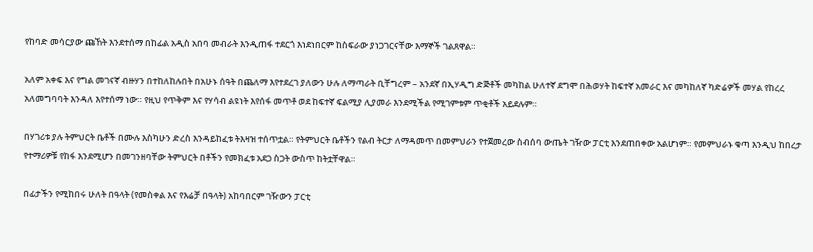የከባድ መሳርያው ጩኸት እንደተሰማ በከፊል አዲስ አበባ መብራት እንዲጠፋ ተደርጎ እነደነበርም ከስፍራው ያነጋገርናቸው እማኞች ገልጸዋል።

አለም አቀፍ እና የግል መገናኛ ብዙሃን በተከለከሉበት በአሁኑ ሰዓት በጨለማ እየተደረገ ያለውን ሁሉ ለማጣራት ቢቸግረም – አንደኛ በኢሃዲግ ድጅቶች መካከል ሁለተኛ ደግሞ በሕወሃት ከፍተኛ አመራር እና መካከለኛ ካድሬዎች መሃል የከረረ አለመግባባት እንዳለ እየተሰማ ነው። የዚህ የጥቅም እና የሃሳብ ልዩነት እየሰፋ መጥቶ ወደ ከፍተኛ ፍልሚያ ሊያመራ እንደሚችል የሚገምቱም ጥቂቶች አይደሉም።

በሃገሪቱ ያሉ ትምህርት ቤቶች በሙሉ እስካሁን ድረስ እንዳይከፈቱ ትእዛዝ ተሰጥቷል። የትምህርት ቤቶችን የልብ ትርታ ለማዳመጥ በመምህራን የተጀመረው ስብሰባ ውጤት ገዥው ፓርቲ እንደጠበቀው አልሆነም። የመምህራኑ ቁጣ እንዲህ ከበረታ የተማሪዎቹ የከፋ እንደሚሆን በመገንዘባቸው ትምህርት በቶችን የመክፈቱ አደጋ ስጋት ውስጥ ከትቷቸዋል።

በፊታችን የሚከበሩ ሁለት በዓላት (የመስቀል እና የእሬቻ በዓላት) አከባበርም ገዥውን ፓርቲ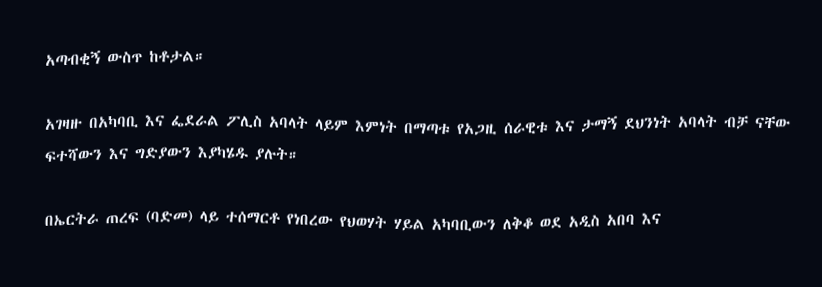አጣብቂኝ ውስጥ ከቶታል።

አገዛዙ በአካባቢ እና ፌደራል ፖሊስ አባላት ላይም እምነት በማጣቱ የአጋዚ ሰራዊቱ እና ታማኝ ደህንነት አባላት ብቻ ናቸው ፍተሻውን እና ግድያውን እያካሄዱ ያሉት።

በኤርትራ ጠረፍ (ባድመ) ላይ ተሰማርቶ የነበረው የህወሃት ሃይል አካባቢውን ለቅቆ ወደ አዲስ አበባ እና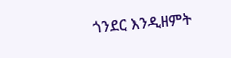ጎንደር እንዲዘምት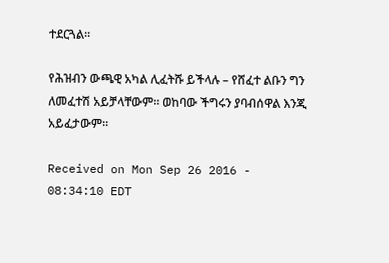ተደርጓል።

የሕዝብን ውጫዊ አካል ሊፈትሹ ይችላሉ – የሸፈተ ልቡን ግን ለመፈተሽ አይቻላቸውም። ወከባው ችግሩን ያባብሰዋል እንጂ አይፈታውም።

Received on Mon Sep 26 2016 - 08:34:10 EDT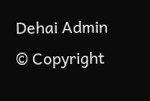Dehai Admin
© Copyright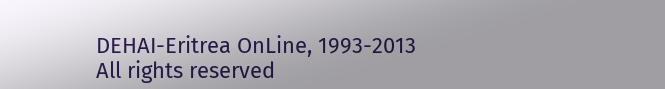DEHAI-Eritrea OnLine, 1993-2013
All rights reserved